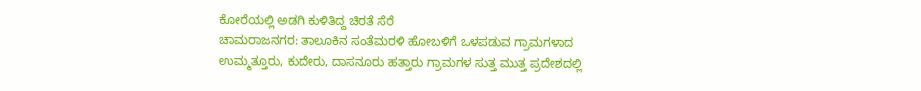ಕೋರೆಯಲ್ಲಿ ಅಡಗಿ ಕುಳಿತಿದ್ದ ಚಿರತೆ ಸೆರೆ
ಚಾಮರಾಜನಗರ: ತಾಲೂಕಿನ ಸಂತೆಮರಳಿ ಹೋಬಳಿಗೆ ಒಳಪಡುವ ಗ್ರಾಮಗಳಾದ ಉಮ್ಮತ್ತೂರು, ಕುದೇರು, ದಾಸನೂರು ಹತ್ತಾರು ಗ್ರಾಮಗಳ ಸುತ್ತ ಮುತ್ತ ಪ್ರದೇಶದಲ್ಲಿ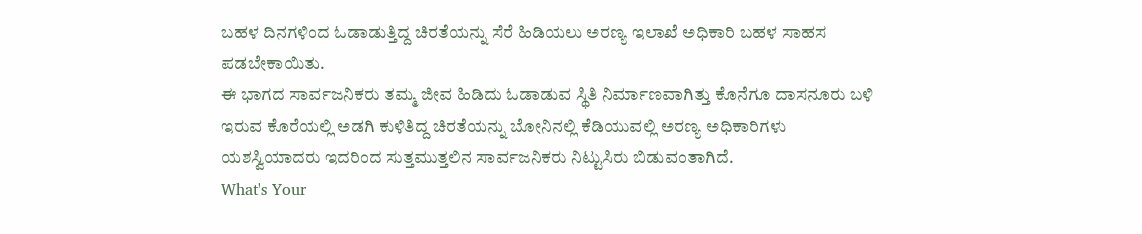ಬಹಳ ದಿನಗಳಿಂದ ಓಡಾಡುತ್ತಿದ್ದ ಚಿರತೆಯನ್ನು ಸೆರೆ ಹಿಡಿಯಲು ಅರಣ್ಯ ಇಲಾಖೆ ಅಧಿಕಾರಿ ಬಹಳ ಸಾಹಸ ಪಡಬೇಕಾಯಿತು.
ಈ ಭಾಗದ ಸಾರ್ವಜನಿಕರು ತಮ್ಮ ಜೀವ ಹಿಡಿದು ಓಡಾಡುವ ಸ್ಥಿತಿ ನಿರ್ಮಾಣವಾಗಿತ್ತು ಕೊನೆಗೂ ದಾಸನೂರು ಬಳಿ ಇರುವ ಕೊರೆಯಲ್ಲಿ ಅಡಗಿ ಕುಳಿತಿದ್ದ ಚಿರತೆಯನ್ನು ಬೋನಿನಲ್ಲಿ ಕೆಡಿಯುವಲ್ಲಿ ಅರಣ್ಯ ಅಧಿಕಾರಿಗಳು ಯಶಸ್ವಿಯಾದರು ಇದರಿಂದ ಸುತ್ತಮುತ್ತಲಿನ ಸಾರ್ವಜನಿಕರು ನಿಟ್ಟುಸಿರು ಬಿಡುವಂತಾಗಿದೆ.
What's Your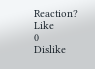Reaction?
Like
0
Dislike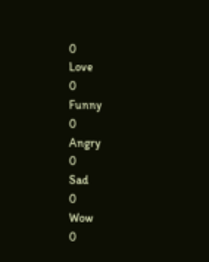0
Love
0
Funny
0
Angry
0
Sad
0
Wow
0